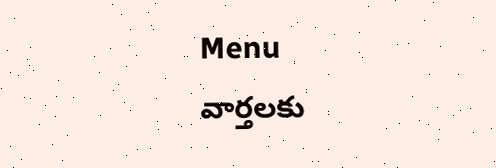Menu
వార్తలకు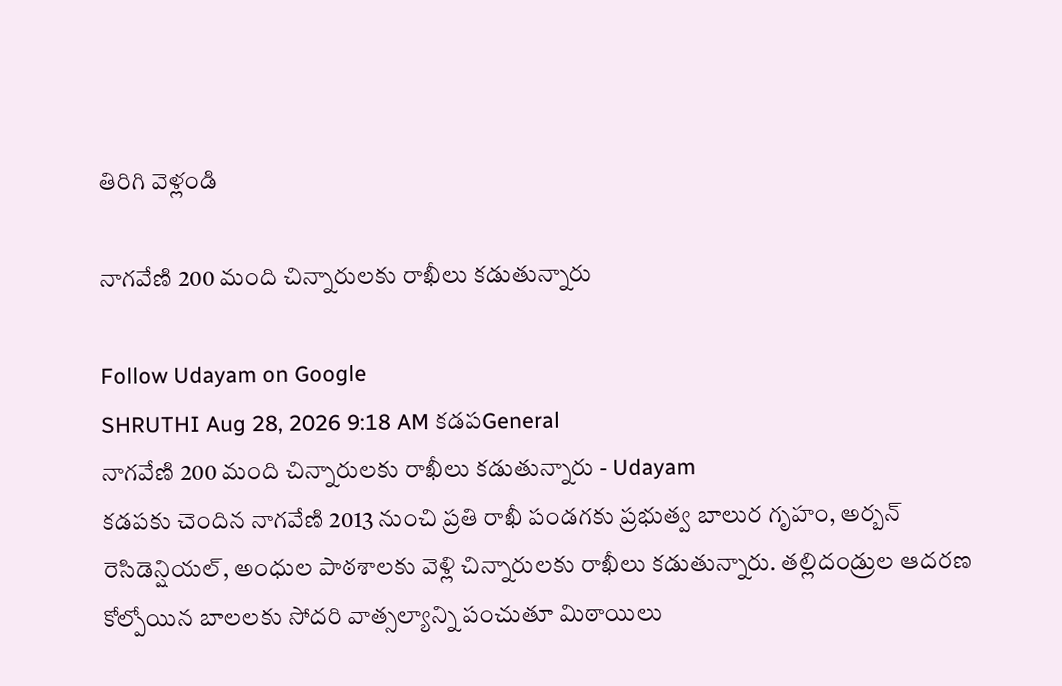తిరిగి వెళ్లండి

నాగవేణి 200 మంది చిన్నారులకు రాఖీలు కడుతున్నారు

Follow Udayam on Google
SHRUTHI Aug 28, 2026 9:18 AM కడపGeneral
నాగవేణి 200 మంది చిన్నారులకు రాఖీలు కడుతున్నారు - Udayam
కడపకు చెందిన నాగవేణి 2013 నుంచి ప్రతి రాఖీ పండగకు ప్రభుత్వ బాలుర గృహం, అర్బన్‌ రెసిడెన్షియల్‌, అంధుల పాఠశాలకు వెళ్లి చిన్నారులకు రాఖీలు కడుతున్నారు. తల్లిదండ్రుల ఆదరణ కోల్పోయిన బాలలకు సోదరి వాత్సల్యాన్ని పంచుతూ మిఠాయిలు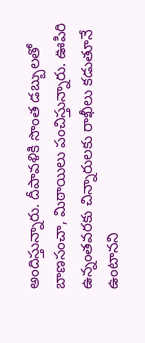అందిస్తున్నారు. దీపావళికి సొంత డబ్బులతో బాణసంచా, మిఠాయిలు పంచిస్తున్నారు. ఊపిరి ఉన్నంతవరకు చిన్నారులకు రాఖీలు కడుతూనే ఉంటానని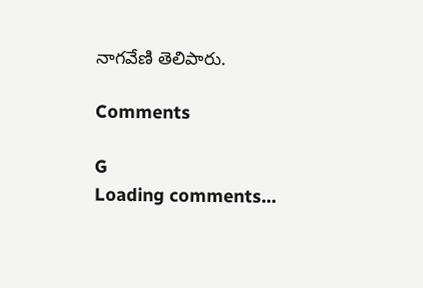నాగవేణి తెలిపారు.

Comments

G
Loading comments...